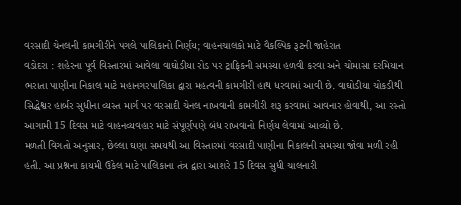વરસાદી ચેનલની કામગીરીને પગલે પાલિકાનો નિર્ણય; વાહનચાલકો માટે વૈકલ્પિક રૂટની જાહેરાત
વડોદરા : શહેરના પૂર્વ વિસ્તારમાં આવેલા વાઘોડીયા રોડ પર ટ્રાફિકની સમસ્યા હળવી કરવા અને ચોમાસા દરમિયાન ભરાતા પાણીના નિકાલ માટે મહાનગરપાલિકા દ્વારા મહત્વની કામગીરી હાથ ધરવામાં આવી છે. વાઘોડીયા ચોકડીથી સિદ્ધેશ્વર હાર્બર સુધીના વ્યસ્ત માર્ગ પર વરસાદી ચેનલ નાખવાની કામગીરી શરૂ કરવામાં આવનાર હોવાથી, આ રસ્તો આગામી 15 દિવસ માટે વાહનવ્યવહાર માટે સંપૂર્ણપણે બંધ રાખવાનો નિર્ણય લેવામાં આવ્યો છે.
મળતી વિગતો અનુસાર, છેલ્લા ઘણા સમયથી આ વિસ્તારમાં વરસાદી પાણીના નિકાલની સમસ્યા જોવા મળી રહી હતી. આ પ્રશ્નના કાયમી ઉકેલ માટે પાલિકાના તંત્ર દ્વારા આશરે 15 દિવસ સુધી ચાલનારી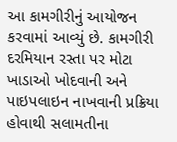આ કામગીરીનું આયોજન કરવામાં આવ્યું છે. કામગીરી દરમિયાન રસ્તા પર મોટા ખાડાઓ ખોદવાની અને પાઇપલાઇન નાખવાની પ્રક્રિયા હોવાથી સલામતીના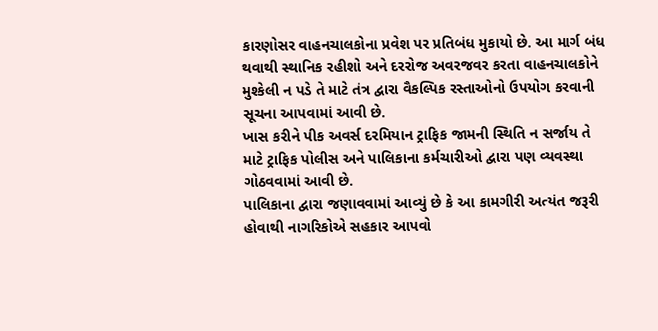કારણોસર વાહનચાલકોના પ્રવેશ પર પ્રતિબંધ મુકાયો છે. આ માર્ગ બંધ થવાથી સ્થાનિક રહીશો અને દરરોજ અવરજવર કરતા વાહનચાલકોને મુશ્કેલી ન પડે તે માટે તંત્ર દ્વારા વૈકલ્પિક રસ્તાઓનો ઉપયોગ કરવાની સૂચના આપવામાં આવી છે.
ખાસ કરીને પીક અવર્સ દરમિયાન ટ્રાફિક જામની સ્થિતિ ન સર્જાય તે માટે ટ્રાફિક પોલીસ અને પાલિકાના કર્મચારીઓ દ્વારા પણ વ્યવસ્થા ગોઠવવામાં આવી છે.
પાલિકાના દ્વારા જણાવવામાં આવ્યું છે કે આ કામગીરી અત્યંત જરૂરી હોવાથી નાગરિકોએ સહકાર આપવો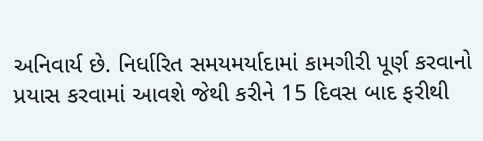અનિવાર્ય છે. નિર્ધારિત સમયમર્યાદામાં કામગીરી પૂર્ણ કરવાનો પ્રયાસ કરવામાં આવશે જેથી કરીને 15 દિવસ બાદ ફરીથી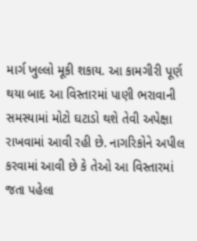માર્ગ ખુલ્લો મૂકી શકાય. આ કામગીરી પૂર્ણ થયા બાદ આ વિસ્તારમાં પાણી ભરાવાની સમસ્યામાં મોટો ઘટાડો થશે તેવી અપેક્ષા રાખવામાં આવી રહી છે. નાગરિકોને અપીલ કરવામાં આવી છે કે તેઓ આ વિસ્તારમાં જતા પહેલા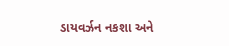ડાયવર્ઝન નકશા અને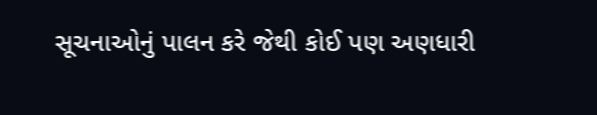સૂચનાઓનું પાલન કરે જેથી કોઈ પણ અણધારી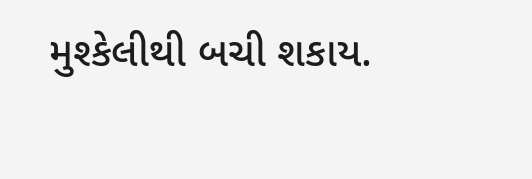મુશ્કેલીથી બચી શકાય.